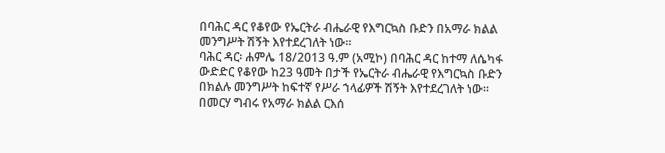በባሕር ዳር የቆየው የኤርትራ ብሔራዊ የእግርኳስ ቡድን በአማራ ክልል መንግሥት ሽኝት እየተደረገለት ነው።
ባሕር ዳር፡ ሐምሌ 18/2013 ዓ.ም (አሚኮ) በባሕር ዳር ከተማ ለሴካፋ ውድድር የቆየው ከ23 ዓመት በታች የኤርትራ ብሔራዊ የእግርኳስ ቡድን በክልሉ መንግሥት ከፍተኛ የሥራ ኀላፊዎች ሽኝት እየተደረገለት ነው።
በመርሃ ግብሩ የአማራ ክልል ርእሰ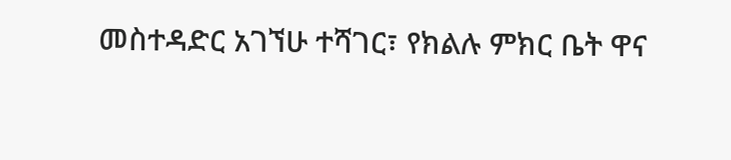መስተዳድር አገኘሁ ተሻገር፣ የክልሉ ምክር ቤት ዋና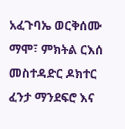አፈጉባኤ ወርቅሰሙ ማሞ፣ ምክትል ርእሰ መስተዳድር ዶክተር ፈንታ ማንደፍሮ እና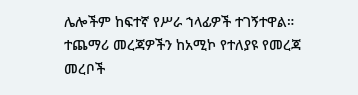ሌሎችም ከፍተኛ የሥራ ኀላፊዎች ተገኝተዋል።
ተጨማሪ መረጃዎችን ከአሚኮ የተለያዩ የመረጃ መረቦች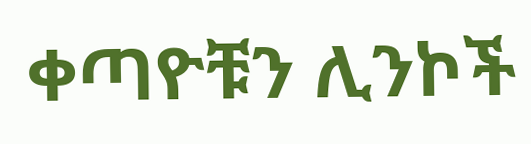ቀጣዮቹን ሊንኮች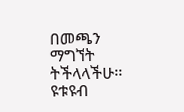በመጫን ማግኘት ትችላላችሁ፡፡
ዩቱዩብ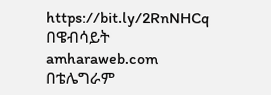https://bit.ly/2RnNHCq
በዌብሳይት amharaweb.com
በቴሌግራም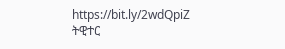https://bit.ly/2wdQpiZ
ትዊተር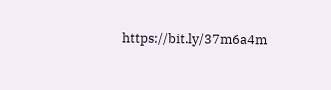https://bit.ly/37m6a4m